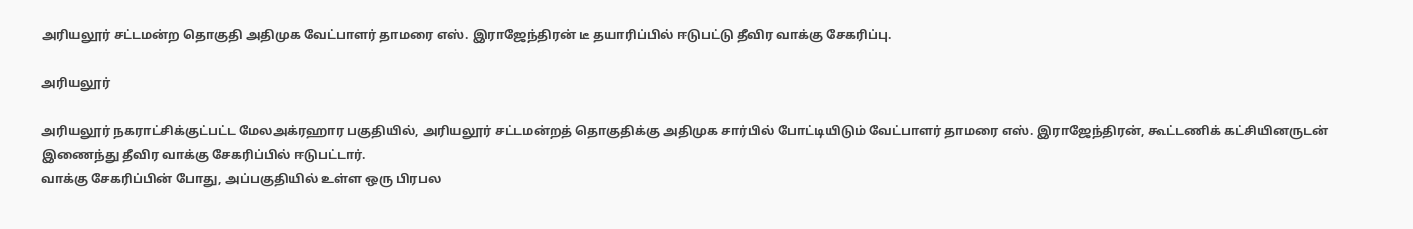அரியலூர் சட்டமன்ற தொகுதி அதிமுக வேட்பாளர் தாமரை எஸ். இராஜேந்திரன் டீ தயாரிப்பில் ஈடுபட்டு தீவிர வாக்கு சேகரிப்பு.

அரியலூர்

அரியலூர் நகராட்சிக்குட்பட்ட மேலஅக்ரஹார பகுதியில், அரியலூர் சட்டமன்றத் தொகுதிக்கு அதிமுக சார்பில் போட்டியிடும் வேட்பாளர் தாமரை எஸ். இராஜேந்திரன், கூட்டணிக் கட்சியினருடன் இணைந்து தீவிர வாக்கு சேகரிப்பில் ஈடுபட்டார்.
வாக்கு சேகரிப்பின் போது, அப்பகுதியில் உள்ள ஒரு பிரபல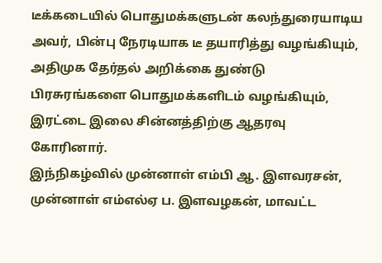டீக்கடையில் பொதுமக்களுடன் கலந்துரையாடிய அவர், பின்பு நேரடியாக டீ தயாரித்து வழங்கியும், அதிமுக தேர்தல் அறிக்கை துண்டு பிரசுரங்களை பொதுமக்களிடம் வழங்கியும், இரட்டை இலை சின்னத்திற்கு ஆதரவு கோரினார்.
இந்நிகழ்வில் முன்னாள் எம்பி ஆ. இளவரசன், முன்னாள் எம்எல்ஏ ப. இளவழகன், மாவட்ட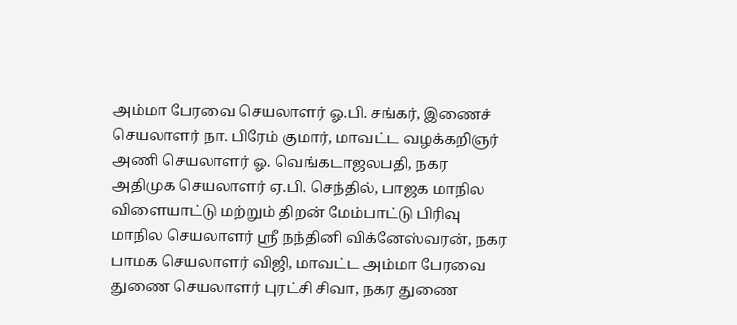அம்மா பேரவை செயலாளர் ஓ.பி. சங்கர், இணைச் செயலாளர் நா. பிரேம் குமார், மாவட்ட வழக்கறிஞர் அணி செயலாளர் ஓ. வெங்கடாஜலபதி, நகர அதிமுக செயலாளர் ஏ.பி. செந்தில், பாஜக மாநில விளையாட்டு மற்றும் திறன் மேம்பாட்டு பிரிவு மாநில செயலாளர் ஸ்ரீ நந்தினி விக்னேஸ்வரன், நகர பாமக செயலாளர் விஜி, மாவட்ட அம்மா பேரவை துணை செயலாளர் புரட்சி சிவா, நகர துணை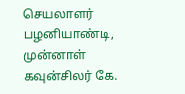செயலாளர் பழனியாண்டி, முன்னாள் கவுன்சிலர் கே.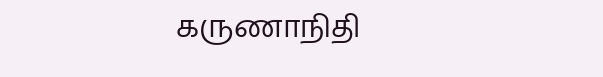கருணாநிதி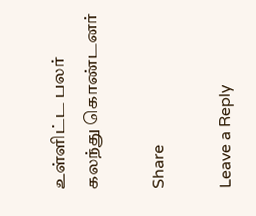உள்ளிட்ட பலர் கலந்து கொண்டனர்

Share

Leave a Reply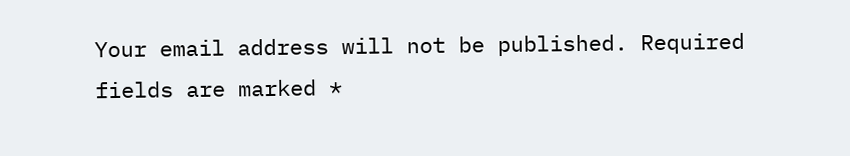Your email address will not be published. Required fields are marked *